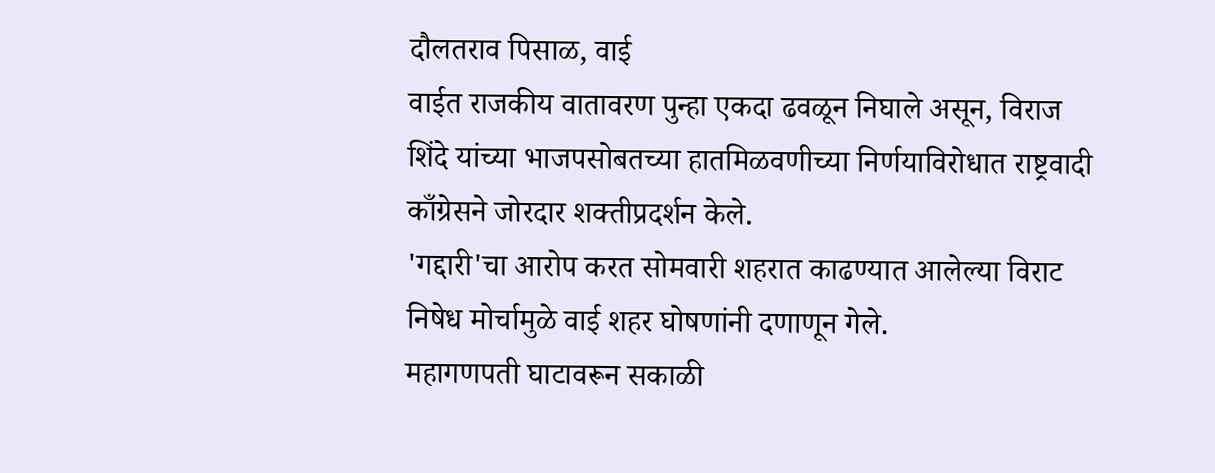दौलतराव पिसाळ, वाई
वाईत राजकीय वातावरण पुन्हा एकदा ढवळून निघाले असून, विराज शिंदे यांच्या भाजपसोबतच्या हातमिळवणीच्या निर्णयाविरोधात राष्ट्रवादी काँग्रेसने जोरदार शक्तीप्रदर्शन केले.
'गद्दारी'चा आरोप करत सोमवारी शहरात काढण्यात आलेल्या विराट निषेध मोर्चामुळे वाई शहर घोषणांनी दणाणून गेले.
महागणपती घाटावरून सकाळी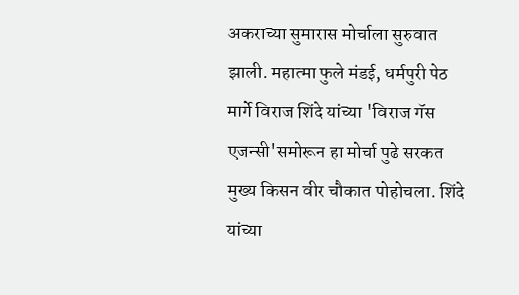अकराच्या सुमारास मोर्चाला सुरुवात झाली. महात्मा फुले मंडई, धर्मपुरी पेठ मार्गे विराज शिंदे यांच्या 'विराज गॅस एजन्सी'समोरून हा मोर्चा पुढे सरकत मुख्य किसन वीर चौकात पोहोचला. शिंदे यांच्या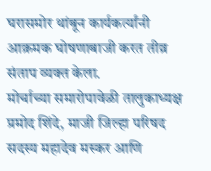घरासमोर थांबून कार्यकर्त्यांनी आक्रमक घोषणाबाजी करत तीव्र संताप व्यक्त केला.
मोर्चाच्या समारोपावेळी तालुकाध्यक्ष प्रमोद शिंदे, माजी जिल्हा परिषद सदस्य महादेव मस्कर आणि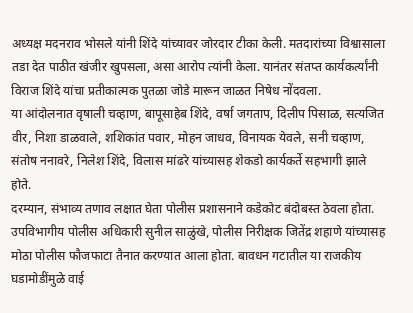अध्यक्ष मदनराव भोसले यांनी शिंदे यांच्यावर जोरदार टीका केली. मतदारांच्या विश्वासाला तडा देत पाठीत खंजीर खुपसला, असा आरोप त्यांनी केला. यानंतर संतप्त कार्यकर्त्यांनी विराज शिंदे यांचा प्रतीकात्मक पुतळा जोडे मारून जाळत निषेध नोंदवला.
या आंदोलनात वृषाली चव्हाण, बापूसाहेब शिंदे, वर्षा जगताप, दिलीप पिसाळ, सत्यजित वीर, निशा डाळवाले, शशिकांत पवार, मोहन जाधव, विनायक येवले, सनी चव्हाण, संतोष ननावरे, निलेश शिंदे, विलास मांढरे यांच्यासह शेकडो कार्यकर्ते सहभागी झाले होते.
दरम्यान, संभाव्य तणाव लक्षात घेता पोलीस प्रशासनाने कडेकोट बंदोबस्त ठेवला होता. उपविभागीय पोलीस अधिकारी सुनील साळुंखे, पोलीस निरीक्षक जितेंद्र शहाणे यांच्यासह मोठा पोलीस फौजफाटा तैनात करण्यात आला होता. बावधन गटातील या राजकीय घडामोडींमुळे वाई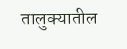तालुक्यातील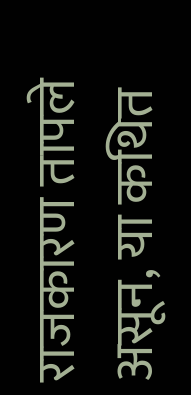राजकारण तापले असून, या कथित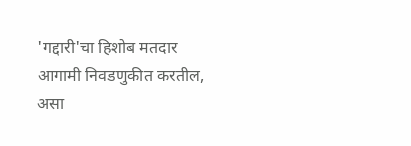'गद्दारी'चा हिशोब मतदार आगामी निवडणुकीत करतील, असा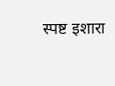स्पष्ट इशारा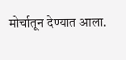मोर्चातून देण्यात आला.